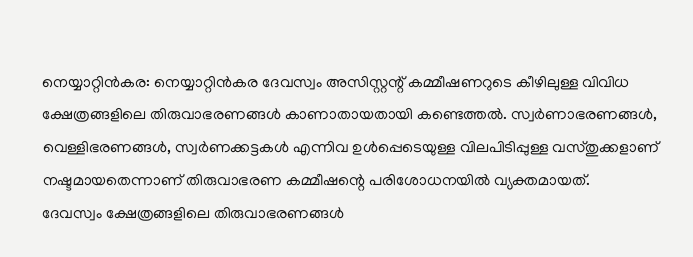നെയ്യാറ്റിൻകര: നെയ്യാറ്റിൻകര ദേവസ്വം അസിസ്റ്റന്റ് കമ്മീഷണറുടെ കീഴിലുള്ള വിവിധ ക്ഷേത്രങ്ങളിലെ തിരുവാഭരണങ്ങൾ കാണാതായതായി കണ്ടെത്തൽ. സ്വർണാഭരണങ്ങൾ, വെള്ളിഭരണങ്ങൾ, സ്വർണക്കട്ടകൾ എന്നിവ ഉൾപ്പെടെയുള്ള വിലപിടിപ്പുള്ള വസ്തുക്കളാണ് നഷ്ടമായതെന്നാണ് തിരുവാഭരണ കമ്മീഷന്റെ പരിശോധനയിൽ വ്യക്തമായത്.
ദേവസ്വം ക്ഷേത്രങ്ങളിലെ തിരുവാഭരണങ്ങൾ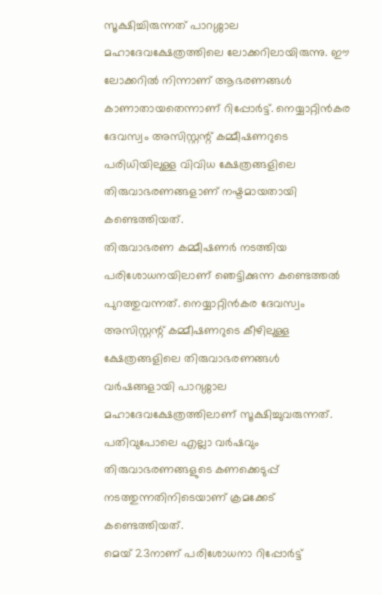സൂക്ഷിച്ചിരുന്നത് പാറശ്ശാല മഹാദേവക്ഷേത്രത്തിലെ ലോക്കറിലായിരുന്നു. ഈ ലോക്കറിൽ നിന്നാണ് ആഭരണങ്ങൾ കാണാതായതെന്നാണ് റിപ്പോർട്ട്. നെയ്യാറ്റിൻകര ദേവസ്വം അസിസ്റ്റന്റ് കമ്മീഷണറുടെ പരിധിയിലുള്ള വിവിധ ക്ഷേത്രങ്ങളിലെ തിരുവാഭരണങ്ങളാണ് നഷ്ടമായതായി കണ്ടെത്തിയത്.
തിരുവാഭരണ കമ്മീഷണർ നടത്തിയ പരിശോധനയിലാണ് ഞെട്ടിക്കുന്ന കണ്ടെത്തൽ പുറത്തുവന്നത്. നെയ്യാറ്റിൻകര ദേവസ്വം അസിസ്റ്റന്റ് കമ്മീഷണറുടെ കീഴിലുള്ള ക്ഷേത്രങ്ങളിലെ തിരുവാഭരണങ്ങൾ വർഷങ്ങളായി പാറശ്ശാല മഹാദേവക്ഷേത്രത്തിലാണ് സൂക്ഷിച്ചുവരുന്നത്. പതിവുപോലെ എല്ലാ വർഷവും തിരുവാഭരണങ്ങളുടെ കണക്കെടുപ്പ് നടത്തുന്നതിനിടെയാണ് ക്രമക്കേട് കണ്ടെത്തിയത്.
മെയ് 23നാണ് പരിശോധനാ റിപ്പോർട്ട്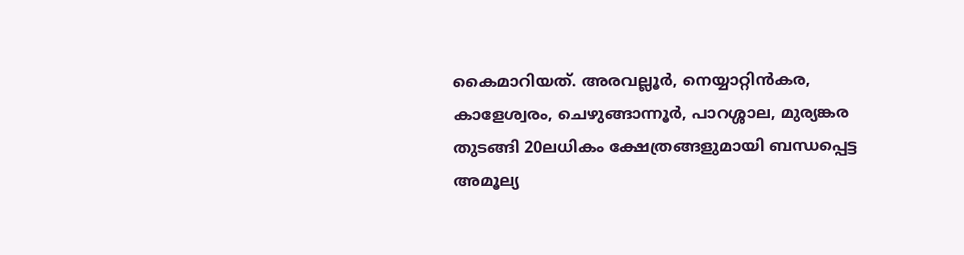കൈമാറിയത്. അരവല്ലൂർ, നെയ്യാറ്റിൻകര, കാളേശ്വരം, ചെഴുങ്ങാന്നൂർ, പാറശ്ശാല, മുര്യങ്കര തുടങ്ങി 20ലധികം ക്ഷേത്രങ്ങളുമായി ബന്ധപ്പെട്ട അമൂല്യ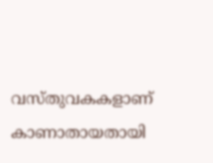വസ്തുവകകളാണ് കാണാതായതായി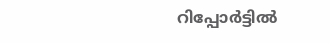റിപ്പോർട്ടിൽ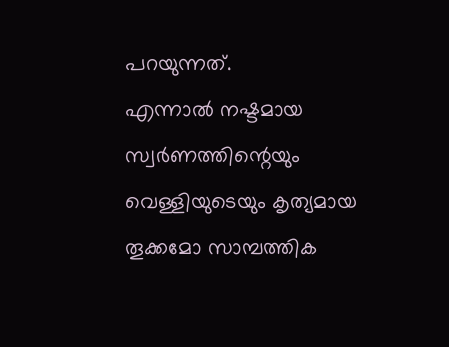പറയുന്നത്.
എന്നാൽ നഷ്ടമായ സ്വർണത്തിന്റെയും വെള്ളിയുടെയും കൃത്യമായ തൂക്കമോ സാമ്പത്തിക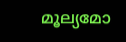മൂല്യമോ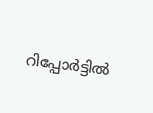റിപ്പോർട്ടിൽ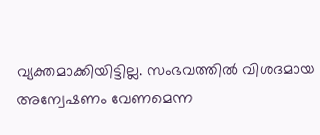വ്യക്തമാക്കിയിട്ടില്ല. സംഭവത്തിൽ വിശദമായ അന്വേഷണം വേണമെന്ന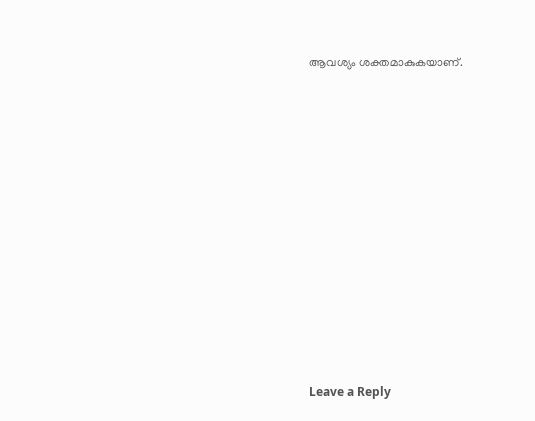ആവശ്യം ശക്തമാകുകയാണ്.














Leave a Reply